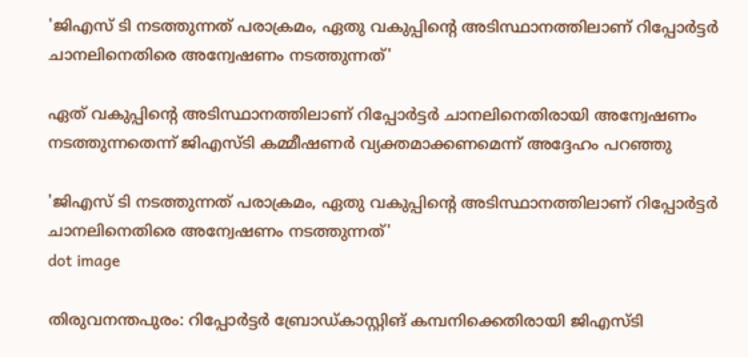'ജിഎസ് ടി നടത്തുന്നത് പരാക്രമം, ഏതു വകുപ്പിൻ്റെ അടിസ്ഥാനത്തിലാണ് റിപ്പോർട്ടർ ചാനലിനെതിരെ അന്വേഷണം നടത്തുന്നത്'

ഏത് വകുപ്പിന്റെ അടിസ്ഥാനത്തിലാണ് റിപ്പോര്‍ട്ടര്‍ ചാനലിനെതിരായി അന്വേഷണം നടത്തുന്നതെന്ന് ജിഎസ്ടി കമ്മീഷണര്‍ വ്യക്തമാക്കണമെന്ന് അദ്ദേഹം പറഞ്ഞു

'ജിഎസ് ടി നടത്തുന്നത് പരാക്രമം, ഏതു വകുപ്പിൻ്റെ അടിസ്ഥാനത്തിലാണ് റിപ്പോർട്ടർ ചാനലിനെതിരെ അന്വേഷണം നടത്തുന്നത്'
dot image

തിരുവനന്തപുരം: റിപ്പോര്‍ട്ടര്‍ ബ്രോഡ്കാസ്റ്റിങ് കമ്പനിക്കെതിരായി ജിഎസ്ടി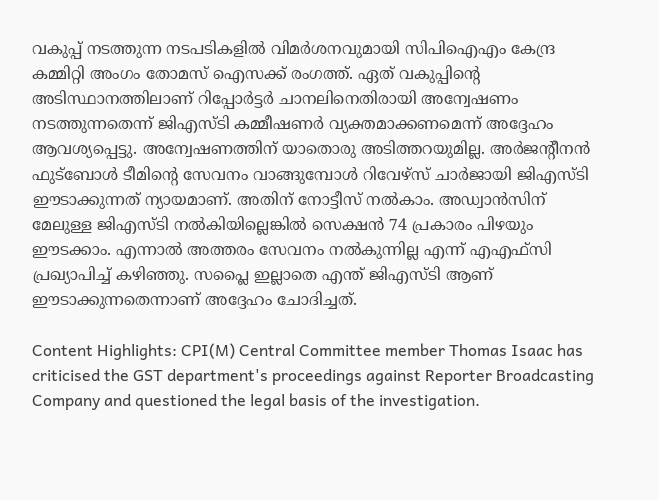വകുപ്പ് നടത്തുന്ന നടപടികളില്‍ വിമര്‍ശനവുമായി സിപിഐഎം കേന്ദ്ര കമ്മിറ്റി അംഗം തോമസ് ഐസക്ക് രംഗത്ത്. ഏത് വകുപ്പിന്റെ അടിസ്ഥാനത്തിലാണ് റിപ്പോര്‍ട്ടര്‍ ചാനലിനെതിരായി അന്വേഷണം നടത്തുന്നതെന്ന് ജിഎസ്ടി കമ്മീഷണര്‍ വ്യക്തമാക്കണമെന്ന് അദ്ദേഹം ആവശ്യപ്പെട്ടു. അന്വേഷണത്തിന് യാതൊരു അടിത്തറയുമില്ല. അര്‍ജന്റീനന്‍ ഫുട്‌ബോള്‍ ടീമിന്റെ സേവനം വാങ്ങുമ്പോള്‍ റിവേഴ്‌സ് ചാര്‍ജായി ജിഎസ്ടി ഈടാക്കുന്നത് ന്യായമാണ്. അതിന് നോട്ടീസ് നല്‍കാം. അഡ്വാന്‍സിന് മേലുള്ള ജിഎസ്ടി നല്‍കിയില്ലെങ്കില്‍ സെക്ഷന്‍ 74 പ്രകാരം പിഴയും ഈടക്കാം. എന്നാല്‍ അത്തരം സേവനം നല്‍കുന്നില്ല എന്ന് എഎഫ്‌സി പ്രഖ്യാപിച്ച് കഴിഞ്ഞു. സപ്ലൈ ഇല്ലാതെ എന്ത് ജിഎസ്ടി ആണ് ഈടാക്കുന്നതെന്നാണ് അദ്ദേഹം ചോദിച്ചത്.

Content Highlights: CPI(M) Central Committee member Thomas Isaac has criticised the GST department's proceedings against Reporter Broadcasting Company and questioned the legal basis of the investigation.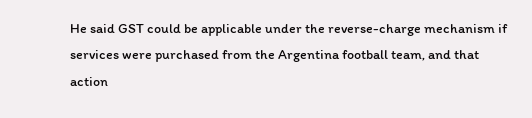He said GST could be applicable under the reverse-charge mechanism if services were purchased from the Argentina football team, and that action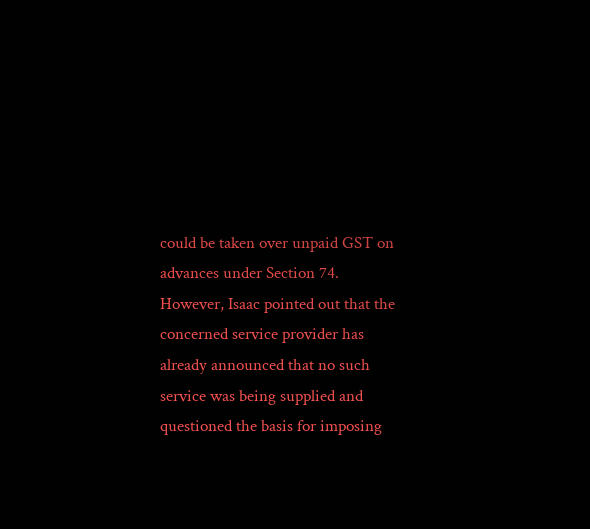could be taken over unpaid GST on advances under Section 74. However, Isaac pointed out that the concerned service provider has already announced that no such service was being supplied and questioned the basis for imposing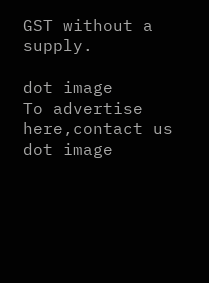GST without a supply.

dot image
To advertise here,contact us
dot image